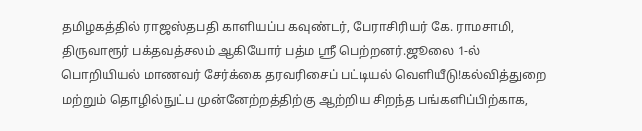தமிழகத்தில் ராஜஸ்தபதி காளியப்ப கவுண்டர், பேராசிரியர் கே. ராமசாமி, திருவாரூர் பக்தவத்சலம் ஆகியோர் பத்ம ஸ்ரீ பெற்றனர்.ஜூலை 1-ல் பொறியியல் மாணவர் சேர்க்கை தரவரிசைப் பட்டியல் வெளியீடு!கல்வித்துறை மற்றும் தொழில்நுட்ப முன்னேற்றத்திற்கு ஆற்றிய சிறந்த பங்களிப்பிற்காக,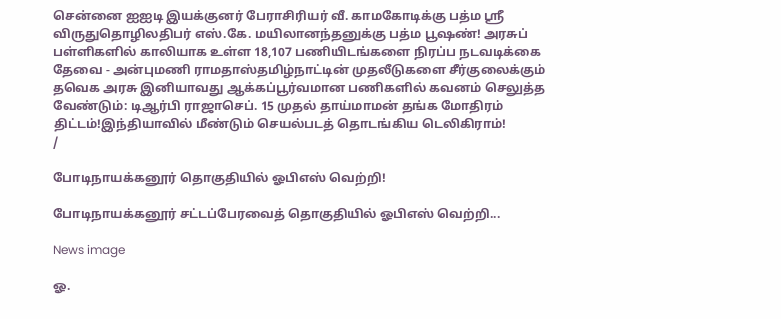சென்னை ஐஐடி இயக்குனர் பேராசிரியர் வீ. காமகோடிக்கு பத்ம ஸ்ரீ விருதுதொழிலதிபர் எஸ்.கே. மயிலானந்தனுக்கு பத்ம பூஷண்! அரசுப் பள்ளிகளில் காலியாக உள்ள 18,107 பணியிடங்களை நிரப்ப நடவடிக்கை தேவை - அன்புமணி ராமதாஸ்தமிழ்நாட்டின் முதலீடுகளை சீர்குலைக்கும் தவெக அரசு இனியாவது ஆக்கப்பூர்வமான பணிகளில் கவனம் செலுத்த வேண்டும்: டிஆர்பி ராஜாசெப். 15 முதல் தாய்மாமன் தங்க மோதிரம் திட்டம்!இந்தியாவில் மீண்டும் செயல்படத் தொடங்கிய டெலிகிராம்!
/

போடிநாயக்கனூர் தொகுதியில் ஓபிஎஸ் வெற்றி!

போடிநாயக்கனூர் சட்டப்பேரவைத் தொகுதியில் ஓபிஎஸ் வெற்றி...

News image

ஓ.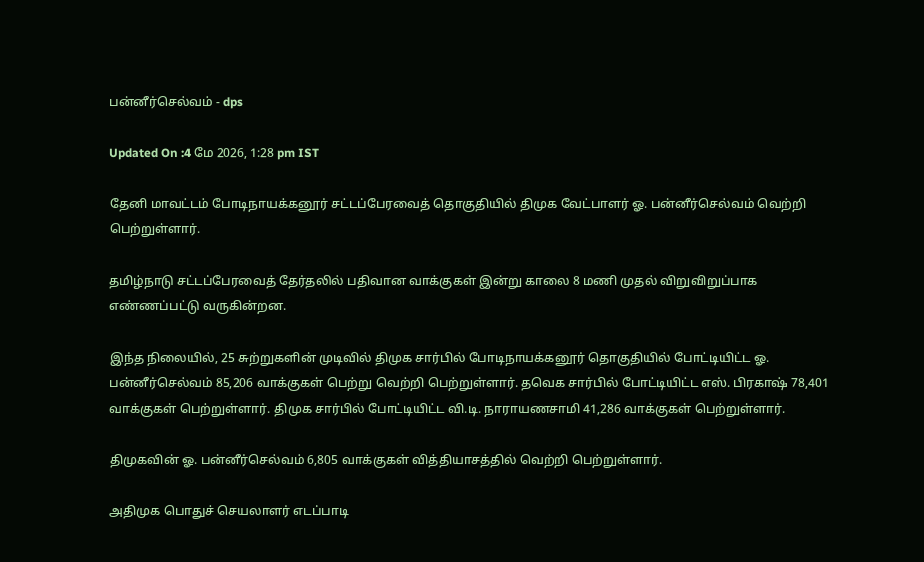பன்னீர்செல்வம் - dps

Updated On :4 மே 2026, 1:28 pm IST

தேனி மாவட்டம் போடிநாயக்கனூர் சட்டப்பேரவைத் தொகுதியில் திமுக வேட்பாளர் ஓ. பன்னீர்செல்வம் வெற்றி பெற்றுள்ளார்.

தமிழ்நாடு சட்டப்பேரவைத் தேர்தலில் பதிவான வாக்குகள் இன்று காலை 8 மணி முதல் விறுவிறுப்பாக எண்ணப்பட்டு வருகின்றன.

இந்த நிலையில், 25 சுற்றுகளின் முடிவில் திமுக சார்பில் போடிநாயக்கனூர் தொகுதியில் போட்டியிட்ட ஓ. பன்னீர்செல்வம் 85,206 வாக்குகள் பெற்று வெற்றி பெற்றுள்ளார். தவெக சார்பில் போட்டியிட்ட எஸ். பிரகாஷ் 78,401 வாக்குகள் பெற்றுள்ளார். திமுக சார்பில் போட்டியிட்ட வி.டி. நாராயணசாமி 41,286 வாக்குகள் பெற்றுள்ளார்.

திமுகவின் ஓ. பன்னீர்செல்வம் 6,805 வாக்குகள் வித்தியாசத்தில் வெற்றி பெற்றுள்ளார்.

அதிமுக பொதுச் செயலாளர் எடப்பாடி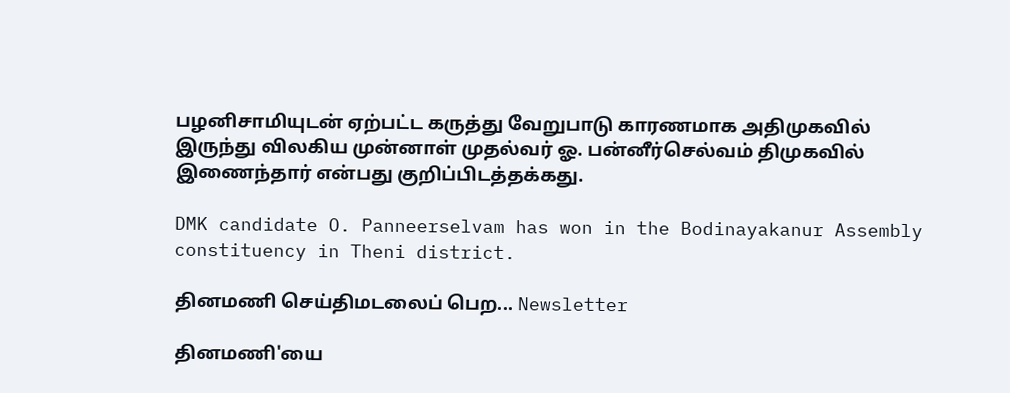பழனிசாமியுடன் ஏற்பட்ட கருத்து வேறுபாடு காரணமாக அதிமுகவில் இருந்து விலகிய முன்னாள் முதல்வர் ஓ. பன்னீர்செல்வம் திமுகவில் இணைந்தார் என்பது குறிப்பிடத்தக்கது.

DMK candidate O. Panneerselvam has won in the Bodinayakanur Assembly constituency in Theni district.

தினமணி செய்திமடலைப் பெற... Newsletter

தினமணி'யை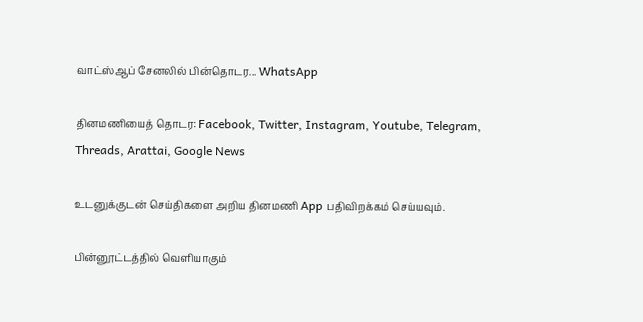வாட்ஸ்ஆப் சேனலில் பின்தொடர... WhatsApp

தினமணியைத் தொடர: Facebook, Twitter, Instagram, Youtube, Telegram, Threads, Arattai, Google News

உடனுக்குடன் செய்திகளை அறிய தினமணி App பதிவிறக்கம் செய்யவும்.

பின்னூட்டத்தில் வெளியாகும்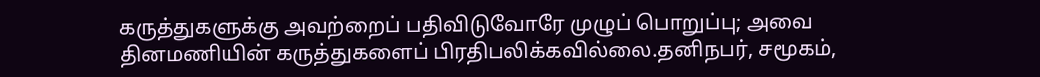கருத்துகளுக்கு அவற்றைப் பதிவிடுவோரே முழுப் பொறுப்பு; அவை தினமணியின் கருத்துகளைப் பிரதிபலிக்கவில்லை.தனிநபர், சமூகம்,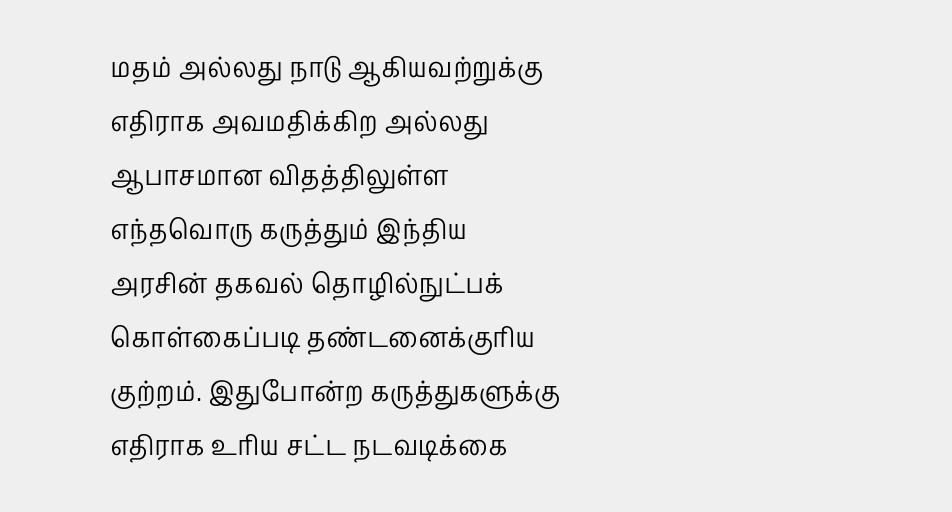மதம் அல்லது நாடு ஆகியவற்றுக்கு எதிராக அவமதிக்கிற அல்லது ஆபாசமான விதத்திலுள்ள எந்தவொரு கருத்தும் இந்திய அரசின் தகவல் தொழில்நுட்பக் கொள்கைப்படி தண்டனைக்குரிய குற்றம். இதுபோன்ற கருத்துகளுக்கு எதிராக உரிய சட்ட நடவடிக்கை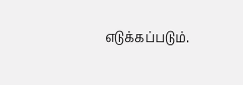எடுக்கப்படும்.